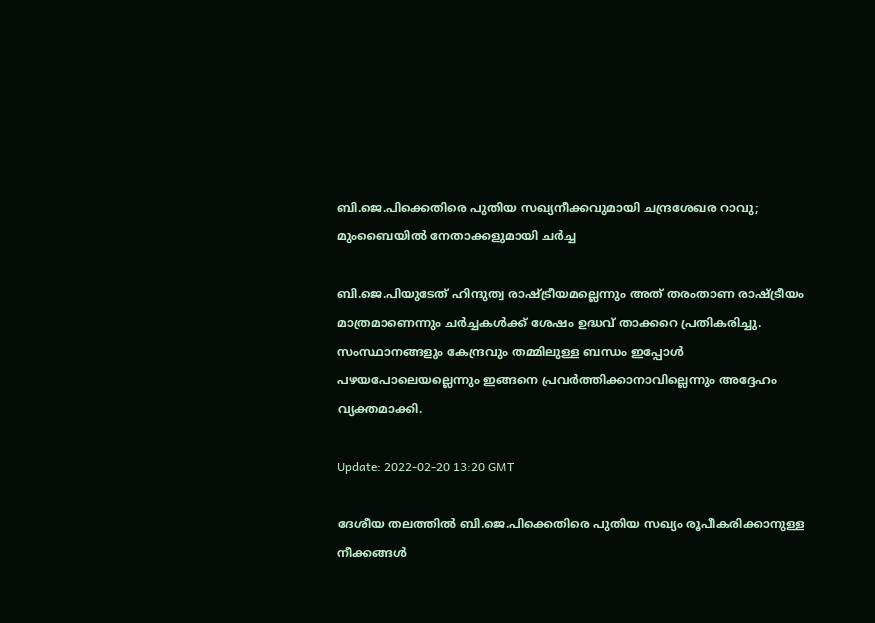ബി.ജെ.പിക്കെതിരെ പുതിയ സഖ്യനീക്കവുമായി ചന്ദ്രശേഖര റാവു; മുംബൈയിൽ നേതാക്കളുമായി ചർച്ച

ബി.ജെ.പിയുടേത് ഹിന്ദുത്വ രാഷ്ട്രീയമല്ലെന്നും അത് തരംതാണ രാഷ്ട്രീയം മാത്രമാണെന്നും ചർച്ചകൾക്ക് ശേഷം ഉദ്ധവ് താക്കറെ പ്രതികരിച്ചു. സംസ്ഥാനങ്ങളും കേന്ദ്രവും തമ്മിലുള്ള ബന്ധം ഇപ്പോൾ പഴയപോലെയല്ലെന്നും ഇങ്ങനെ പ്രവർത്തിക്കാനാവില്ലെന്നും അദ്ദേഹം വ്യക്തമാക്കി.

Update: 2022-02-20 13:20 GMT

ദേശീയ തലത്തിൽ ബി.ജെ.പിക്കെതിരെ പുതിയ സഖ്യം രൂപീകരിക്കാനുള്ള നീക്കങ്ങൾ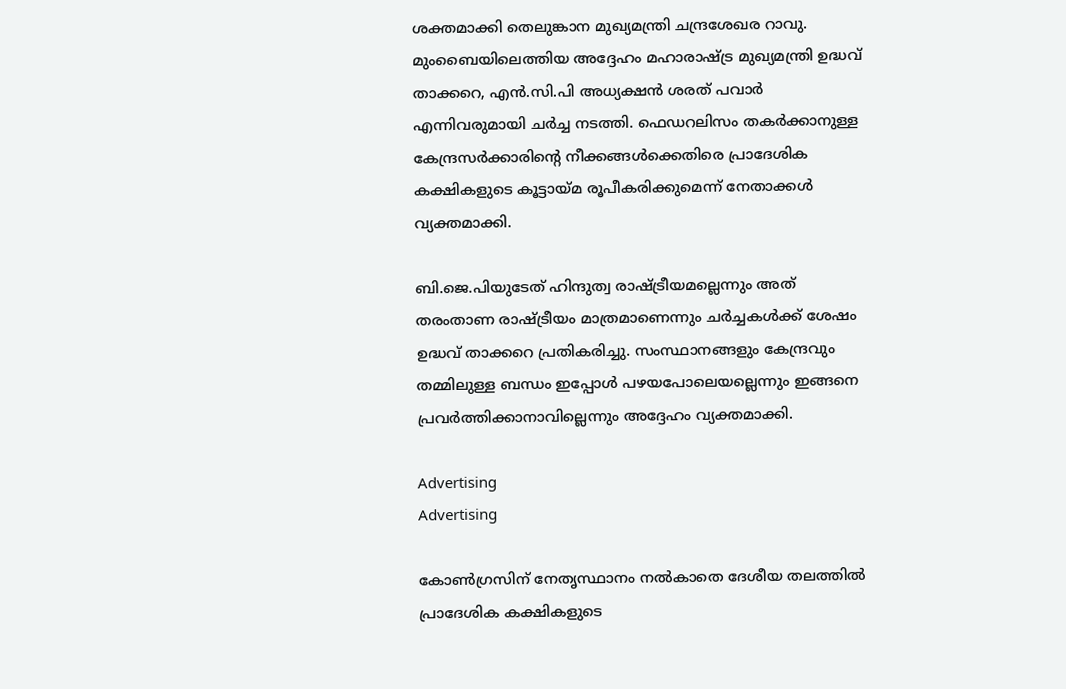ശക്തമാക്കി തെലുങ്കാന മുഖ്യമന്ത്രി ചന്ദ്രശേഖര റാവു. മുംബൈയിലെത്തിയ അദ്ദേഹം മഹാരാഷ്ട്ര മുഖ്യമന്ത്രി ഉദ്ധവ് താക്കറെ, എൻ.സി.പി അധ്യക്ഷൻ ശരത് പവാർ എന്നിവരുമായി ചർച്ച നടത്തി. ഫെഡറലിസം തകർക്കാനുള്ള കേന്ദ്രസർക്കാരിന്റെ നീക്കങ്ങൾക്കെതിരെ പ്രാദേശിക കക്ഷികളുടെ കൂട്ടായ്മ രൂപീകരിക്കുമെന്ന് നേതാക്കൾ വ്യക്തമാക്കി.

ബി.ജെ.പിയുടേത് ഹിന്ദുത്വ രാഷ്ട്രീയമല്ലെന്നും അത് തരംതാണ രാഷ്ട്രീയം മാത്രമാണെന്നും ചർച്ചകൾക്ക് ശേഷം ഉദ്ധവ് താക്കറെ പ്രതികരിച്ചു. സംസ്ഥാനങ്ങളും കേന്ദ്രവും തമ്മിലുള്ള ബന്ധം ഇപ്പോൾ പഴയപോലെയല്ലെന്നും ഇങ്ങനെ പ്രവർത്തിക്കാനാവില്ലെന്നും അദ്ദേഹം വ്യക്തമാക്കി.

Advertising
Advertising

കോൺഗ്രസിന് നേതൃസ്ഥാനം നൽകാതെ ദേശീയ തലത്തിൽ പ്രാദേശിക കക്ഷികളുടെ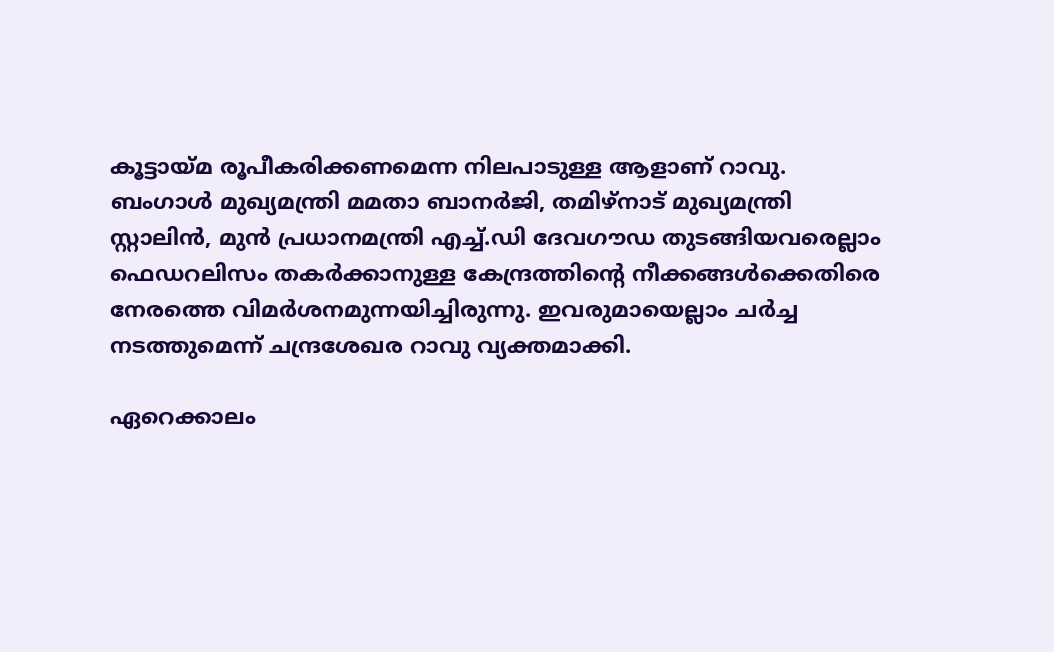കൂട്ടായ്മ രൂപീകരിക്കണമെന്ന നിലപാടുള്ള ആളാണ് റാവു. ബംഗാൾ മുഖ്യമന്ത്രി മമതാ ബാനർജി, തമിഴ്‌നാട് മുഖ്യമന്ത്രി സ്റ്റാലിൻ, മുൻ പ്രധാനമന്ത്രി എച്ച്.ഡി ദേവഗൗഡ തുടങ്ങിയവരെല്ലാം ഫെഡറലിസം തകർക്കാനുള്ള കേന്ദ്രത്തിന്റെ നീക്കങ്ങൾക്കെതിരെ നേരത്തെ വിമർശനമുന്നയിച്ചിരുന്നു. ഇവരുമായെല്ലാം ചർച്ച നടത്തുമെന്ന് ചന്ദ്രശേഖര റാവു വ്യക്തമാക്കി.

ഏറെക്കാലം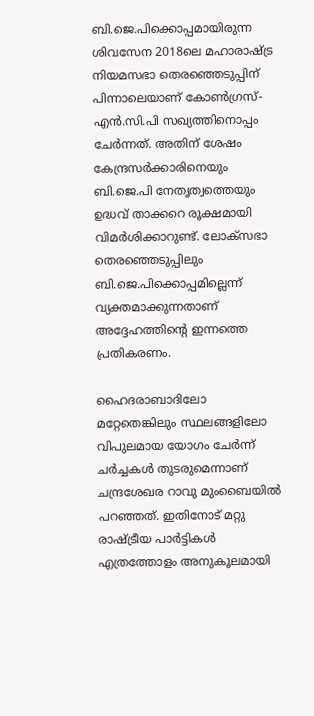ബി.ജെ.പിക്കൊപ്പമായിരുന്ന ശിവസേന 2018ലെ മഹാരാഷ്ട്ര നിയമസഭാ തെരഞ്ഞെടുപ്പിന് പിന്നാലെയാണ് കോൺഗ്രസ്-എൻ.സി.പി സഖ്യത്തിനൊപ്പം ചേർന്നത്. അതിന് ശേഷം കേന്ദ്രസർക്കാരിനെയും ബി.ജെ.പി നേതൃത്വത്തെയും ഉദ്ധവ് താക്കറെ രൂക്ഷമായി വിമർശിക്കാറുണ്ട്. ലോക്‌സഭാ തെരഞ്ഞെടുപ്പിലും ബി.ജെ.പിക്കൊപ്പമില്ലെന്ന് വ്യക്തമാക്കുന്നതാണ് അദ്ദേഹത്തിന്റെ ഇന്നത്തെ പ്രതികരണം.

ഹൈദരാബാദിലോ മറ്റേതെങ്കിലും സ്ഥലങ്ങളിലോ വിപുലമായ യോഗം ചേർന്ന് ചർച്ചകൾ തുടരുമെന്നാണ് ചന്ദ്രശേഖര റാവു മുംബൈയിൽ പറഞ്ഞത്. ഇതിനോട് മറ്റു രാഷ്ട്രീയ പാർട്ടികൾ എത്രത്തോളം അനുകൂലമായി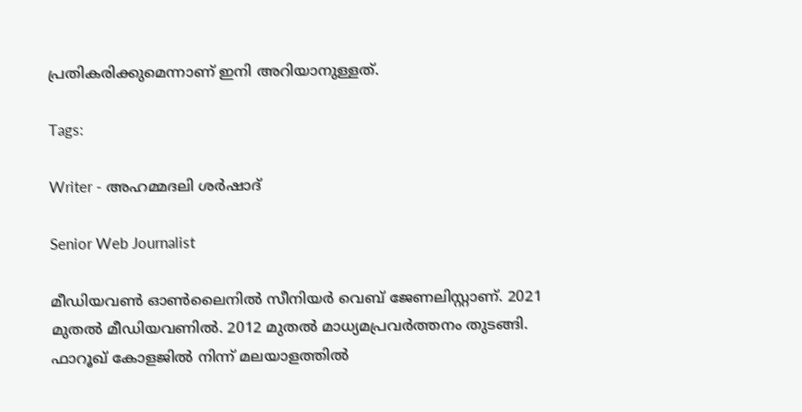പ്രതികരിക്കുമെന്നാണ് ഇനി അറിയാനുള്ളത്.

Tags:

Writer - അഹമ്മദലി ശര്‍ഷാദ്

Senior Web Journalist

മീഡിയവൺ ഓൺലൈനിൽ സീനിയർ വെബ് ജേണലിസ്റ്റാണ്. 2021 മുതൽ മീഡിയവണിൽ. 2012 മുതൽ മാധ്യമപ്രവർത്തനം തുടങ്ങി. ഫാറൂഖ് കോളജിൽ നിന്ന് മലയാളത്തിൽ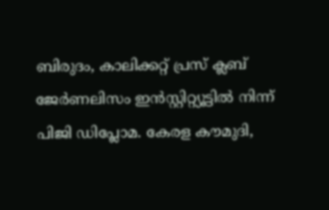ബിരുദം, കാലിക്കറ്റ് പ്രസ് ക്ലബ് ജേർണലിസം ഇൻസ്റ്റിറ്റ്യൂട്ടിൽ നിന്ന് പിജി ഡിപ്ലോമ. കേരള കൗമുദി,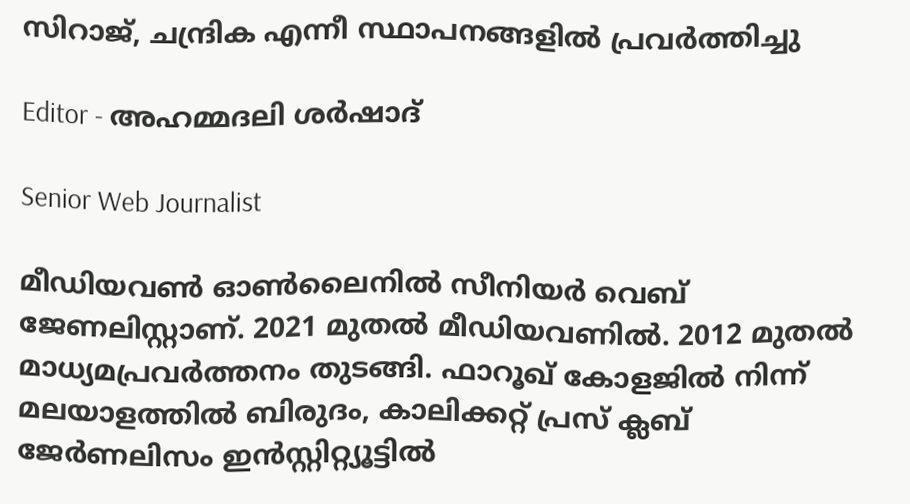സിറാജ്, ചന്ദ്രിക എന്നീ സ്ഥാപനങ്ങളിൽ പ്രവർത്തിച്ചു

Editor - അഹമ്മദലി ശര്‍ഷാദ്

Senior Web Journalist

മീഡിയവൺ ഓൺലൈനിൽ സീനിയർ വെബ് ജേണലിസ്റ്റാണ്. 2021 മുതൽ മീഡിയവണിൽ. 2012 മുതൽ മാധ്യമപ്രവർത്തനം തുടങ്ങി. ഫാറൂഖ് കോളജിൽ നിന്ന് മലയാളത്തിൽ ബിരുദം, കാലിക്കറ്റ് പ്രസ് ക്ലബ് ജേർണലിസം ഇൻസ്റ്റിറ്റ്യൂട്ടിൽ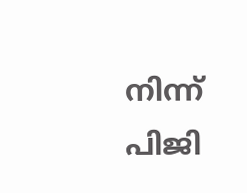നിന്ന് പിജി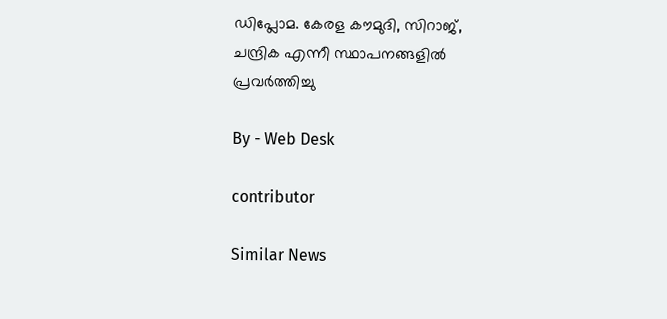ഡിപ്ലോമ. കേരള കൗമുദി, സിറാജ്, ചന്ദ്രിക എന്നീ സ്ഥാപനങ്ങളിൽ പ്രവർത്തിച്ചു

By - Web Desk

contributor

Similar News